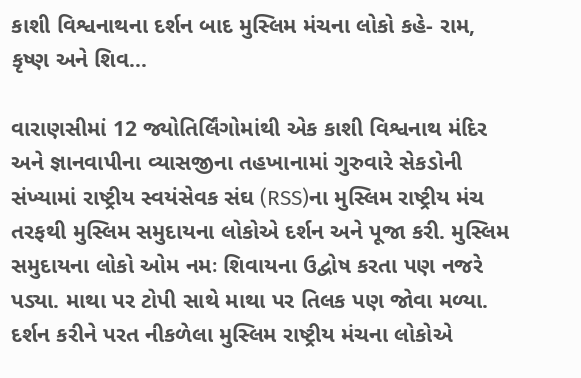કાશી વિશ્વનાથના દર્શન બાદ મુસ્લિમ મંચના લોકો કહે- રામ, કૃષ્ણ અને શિવ...

વારાણસીમાં 12 જ્યોતિર્લિંગોમાંથી એક કાશી વિશ્વનાથ મંદિર અને જ્ઞાનવાપીના વ્યાસજીના તહખાનામાં ગુરુવારે સેકડોની સંખ્યામાં રાષ્ટ્રીય સ્વયંસેવક સંઘ (RSS)ના મુસ્લિમ રાષ્ટ્રીય મંચ તરફથી મુસ્લિમ સમુદાયના લોકોએ દર્શન અને પૂજા કરી. મુસ્લિમ સમુદાયના લોકો ઓમ નમઃ શિવાયના ઉદ્વોષ કરતા પણ નજરે પડ્યા. માથા પર ટોપી સાથે માથા પર તિલક પણ જોવા મળ્યા. દર્શન કરીને પરત નીકળેલા મુસ્લિમ રાષ્ટ્રીય મંચના લોકોએ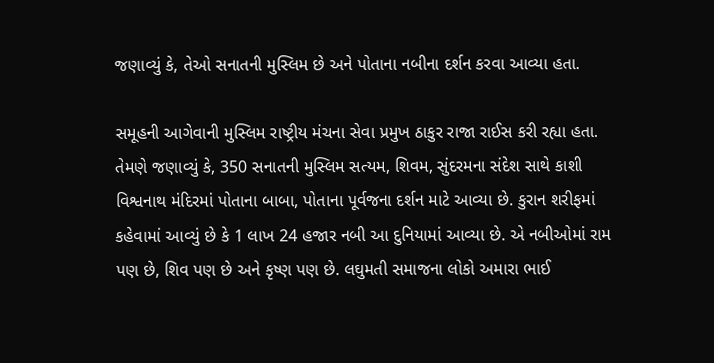જણાવ્યું કે, તેઓ સનાતની મુસ્લિમ છે અને પોતાના નબીના દર્શન કરવા આવ્યા હતા.

સમૂહની આગેવાની મુસ્લિમ રાષ્ટ્રીય મંચના સેવા પ્રમુખ ઠાકુર રાજા રાઈસ કરી રહ્યા હતા. તેમણે જણાવ્યું કે, 350 સનાતની મુસ્લિમ સત્યમ, શિવમ, સુંદરમના સંદેશ સાથે કાશી વિશ્વનાથ મંદિરમાં પોતાના બાબા, પોતાના પૂર્વજના દર્શન માટે આવ્યા છે. કુરાન શરીફમાં કહેવામાં આવ્યું છે કે 1 લાખ 24 હજાર નબી આ દુનિયામાં આવ્યા છે. એ નબીઓમાં રામ પણ છે, શિવ પણ છે અને કૃષ્ણ પણ છે. લઘુમતી સમાજના લોકો અમારા ભાઈ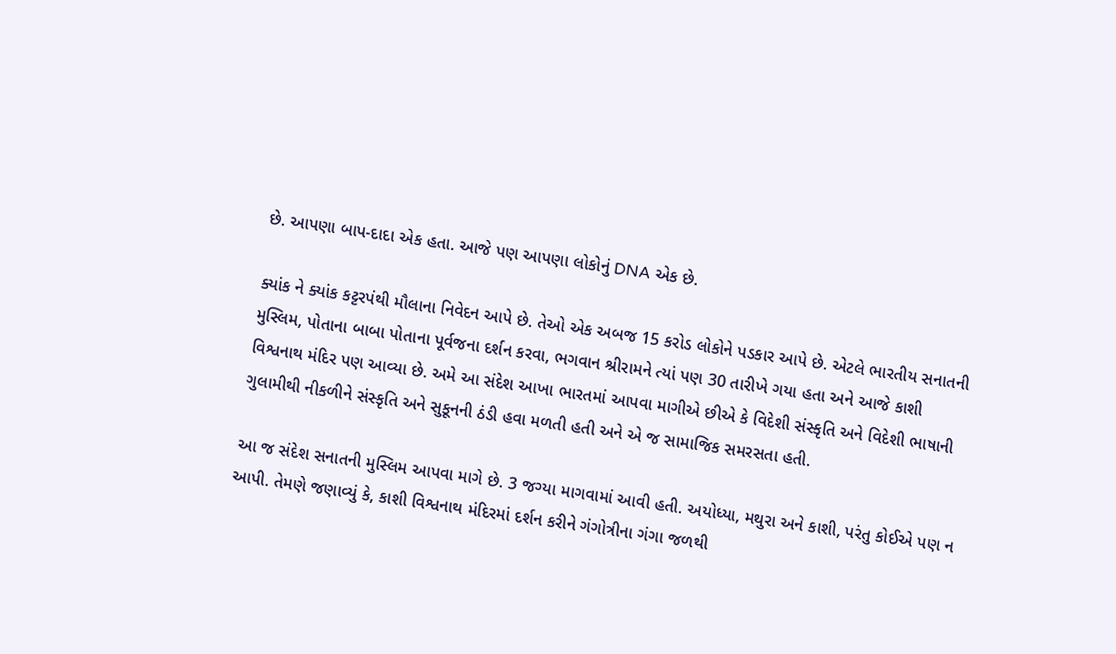છે. આપણા બાપ-દાદા એક હતા. આજે પણ આપણા લોકોનું DNA એક છે.

ક્યાંક ને ક્યાંક કટ્ટરપંથી મૌલાના નિવેદન આપે છે. તેઓ એક અબજ 15 કરોડ લોકોને પડકાર આપે છે. એટલે ભારતીય સનાતની મુસ્લિમ, પોતાના બાબા પોતાના પૂર્વજના દર્શન કરવા, ભગવાન શ્રીરામને ત્યાં પણ 30 તારીખે ગયા હતા અને આજે કાશી વિશ્વનાથ મંદિર પણ આવ્યા છે. અમે આ સંદેશ આખા ભારતમાં આપવા માગીએ છીએ કે વિદેશી સંસ્કૃતિ અને વિદેશી ભાષાની ગુલામીથી નીકળીને સંસ્કૃતિ અને સુકૂનની ઠંડી હવા મળતી હતી અને એ જ સામાજિક સમરસતા હતી.

આ જ સંદેશ સનાતની મુસ્લિમ આપવા માગે છે. 3 જગ્યા માગવામાં આવી હતી. અયોધ્યા, મથુરા અને કાશી, પરંતુ કોઈએ પણ ન આપી. તેમણે જણાવ્યું કે, કાશી વિશ્વનાથ મંદિરમાં દર્શન કરીને ગંગોત્રીના ગંગા જળથી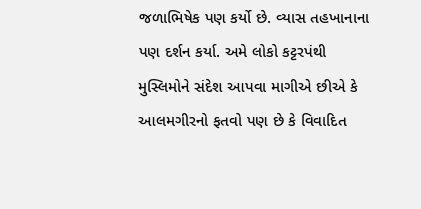જળાભિષેક પણ કર્યો છે. વ્યાસ તહખાનાના પણ દર્શન કર્યા. અમે લોકો કટ્ટરપંથી મુસ્લિમોને સંદેશ આપવા માગીએ છીએ કે આલમગીરનો ફતવો પણ છે કે વિવાદિત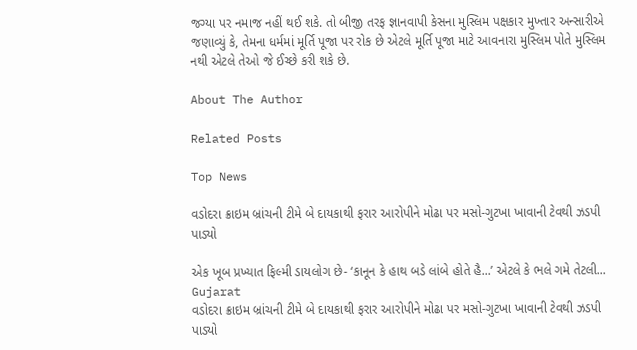જગ્યા પર નમાજ નહીં થઈ શકે. તો બીજી તરફ જ્ઞાનવાપી કેસના મુસ્લિમ પક્ષકાર મુખ્તાર અન્સારીએ જણાવ્યું કે, તેમના ધર્મમાં મૂર્તિ પૂજા પર રોક છે એટલે મૂર્તિ પૂજા માટે આવનારા મુસ્લિમ પોતે મુસ્લિમ નથી એટલે તેઓ જે ઈચ્છે કરી શકે છે.

About The Author

Related Posts

Top News

વડોદરા ક્રાઇમ બ્રાંચની ટીમે બે દાયકાથી ફરાર આરોપીને મોઢા પર મસો-ગુટખા ખાવાની ટેવથી ઝડપી પાડ્યો

એક ખૂબ પ્રખ્યાત ફિલ્મી ડાયલોગ છે- ‘કાનૂન કે હાથ બડે લાંબે હોતે હૈ...’ એટલે કે ભલે ગમે તેટલી...
Gujarat
વડોદરા ક્રાઇમ બ્રાંચની ટીમે બે દાયકાથી ફરાર આરોપીને મોઢા પર મસો-ગુટખા ખાવાની ટેવથી ઝડપી પાડ્યો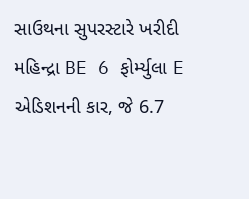સાઉથના સુપરસ્ટારે ખરીદી મહિન્દ્રા BE 6 ફોર્મ્યુલા E એડિશનની કાર, જે 6.7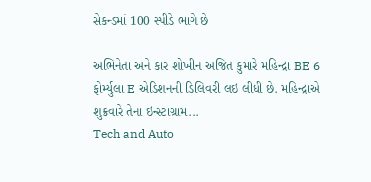સેકન્ડમાં 100 સ્પીડે ભાગે છે

અભિનેતા અને કાર શોખીન અજિત કુમારે મહિન્દ્રા BE 6 ફોર્મ્યુલા E એડિશનની ડિલિવરી લઇ લીધી છે. મહિન્દ્રાએ શુક્રવારે તેના ઇન્સ્ટાગ્રામ...
Tech and Auto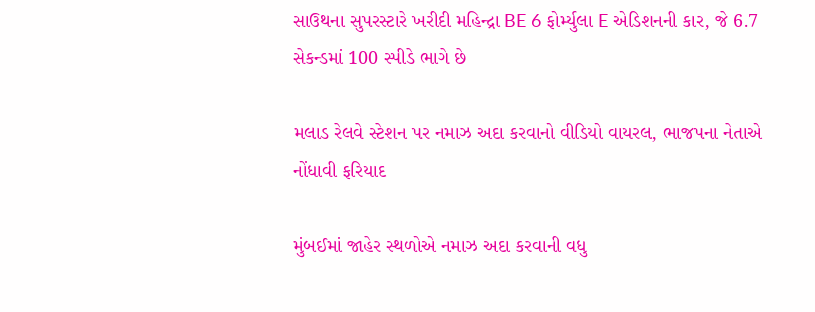સાઉથના સુપરસ્ટારે ખરીદી મહિન્દ્રા BE 6 ફોર્મ્યુલા E એડિશનની કાર, જે 6.7 સેકન્ડમાં 100 સ્પીડે ભાગે છે

મલાડ રેલવે સ્ટેશન પર નમાઝ અદા કરવાનો વીડિયો વાયરલ, ભાજપના નેતાએ નોંધાવી ફરિયાદ

મુંબઈમાં જાહેર સ્થળોએ નમાઝ અદા કરવાની વધુ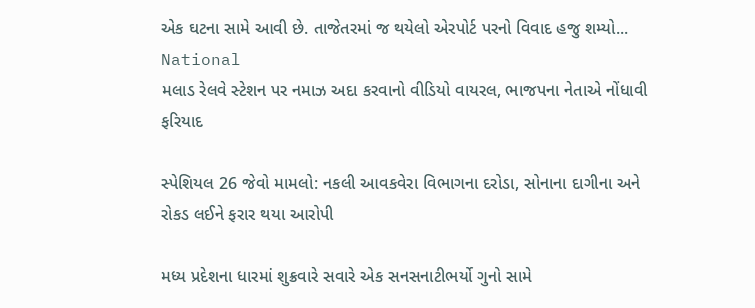એક ઘટના સામે આવી છે. તાજેતરમાં જ થયેલો એરપોર્ટ પરનો વિવાદ હજુ શમ્યો...
National
મલાડ રેલવે સ્ટેશન પર નમાઝ અદા કરવાનો વીડિયો વાયરલ, ભાજપના નેતાએ નોંધાવી ફરિયાદ

સ્પેશિયલ 26 જેવો મામલો: નકલી આવકવેરા વિભાગના દરોડા, સોનાના દાગીના અને રોકડ લઈને ફરાર થયા આરોપી

મધ્ય પ્રદેશના ધારમાં શુક્રવારે સવારે એક સનસનાટીભર્યો ગુનો સામે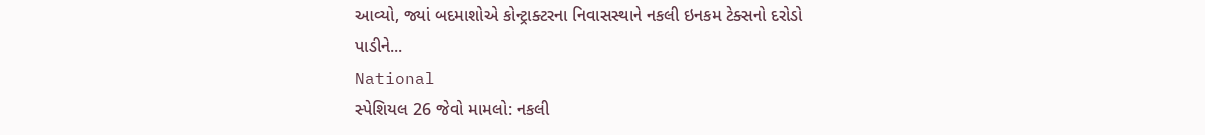આવ્યો, જ્યાં બદમાશોએ કોન્ટ્રાક્ટરના નિવાસસ્થાને નકલી ઇનકમ ટેક્સનો દરોડો પાડીને...
National
સ્પેશિયલ 26 જેવો મામલો: નકલી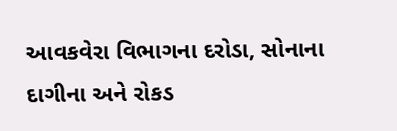આવકવેરા વિભાગના દરોડા, સોનાના દાગીના અને રોકડ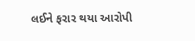લઈને ફરાર થયા આરોપી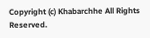Copyright (c) Khabarchhe All Rights Reserved.